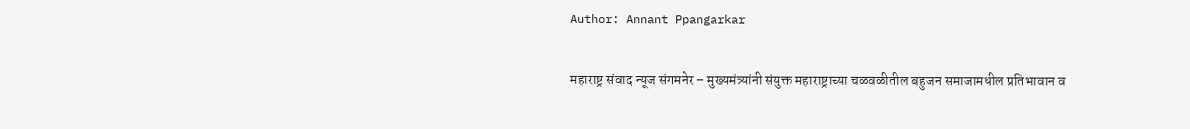Author: Annant Ppangarkar

महाराष्ट्र संवाद न्यूज संगमनेर – मुख्यमंत्र्यांनी संयुक्त महाराष्ट्राच्या चळवळीतील बहुजन समाजामधील प्रतिभावान व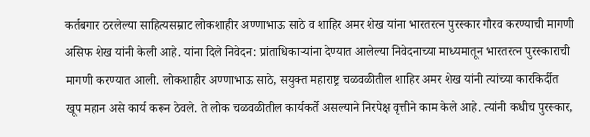कर्तबगार ठरलेल्या साहित्यसम्राट लोकशाहीर अण्णाभाऊ साठे व शाहिर अमर शेख यांना भारतरत्न पुरस्कार गौरव करण्याची मागणी असिफ शेख यांनी केली आहे. यांना दिले निवेदन: प्रांताधिकार्‍यांना देण्यात आलेल्या निवेदनाच्या माध्यमातून भारतरत्न पुरस्काराची मागणी करण्यात आली. लोकशाहीर अण्णाभाऊ साठे, सयुक्त महाराष्ट्र चळवळीतील शाहिर अमर शेख यांनी त्यांच्या कारकिर्दीत खूप महान असे कार्य करून ठेवले. ते लोक चळवळीतील कार्यकर्ते असल्याने निरपेक्ष वृत्तीने काम केले आहे. त्यांनी कधीच पुरस्कार,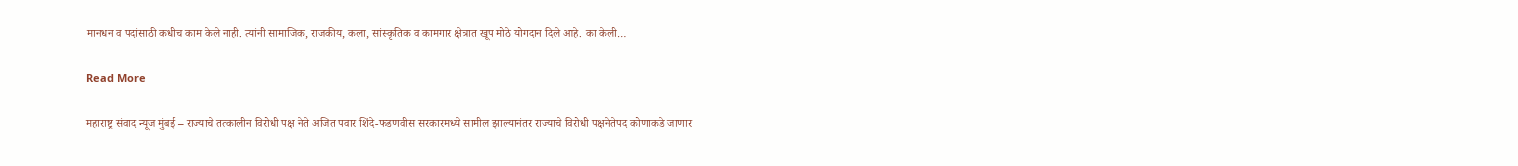मानधन व पदांसाठी कधीच काम केले नाही. त्यांनी सामाजिक, राजकीय, कला, सांस्कृतिक व कामगार क्षेत्रात खूप मोठे योगदान दिले आहे. का केली…

Read More

महाराष्ट्र संवाद न्यूज मुंबई – राज्याचे तत्कालीन विरोधी पक्ष नेते अजित पवार शिंदे-फडणवीस सरकारमध्ये सामील झाल्यानंतर राज्याचे विरोधी पक्षनेतेपद कोणाकडे जाणार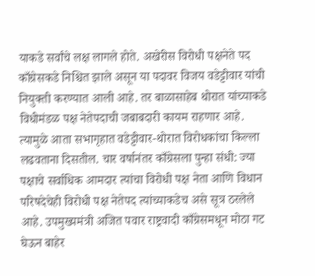याकडे सर्वांचे लक्ष लागले होते. अखेरीस विरोधी पक्षनेते पद काँग्रेसकडे निश्चित झाले असून या पदावर विजय वडेट्टीवार यांची नियुक्ती करण्यात आली आहे. तर बाळासाहेब थोरात यांच्याकडे विधीमंडळ पक्ष नेतेपदाची जबाबदारी कायम राहणार आहे. त्यामुळे आता सभागृहात वडेट्टीवार-थोरात विरोधकांचा किल्ला लढवताना दिसतील. चार वर्षानंतर काँग्रेसला पुन्हा संधी: ज्या पक्षाचे सर्वाधिक आमदार त्यांचा विरोधी पक्ष नेता आणि विधान परिषदेचेही विरोधी पक्ष नेतेपद त्यांच्याकडेच असे सूत्र ठरलेले आहे. उपमुख्यमंत्री अजित पवार राष्ट्रवादी काँग्रेसमधून मोठा गट घेऊन बाहेर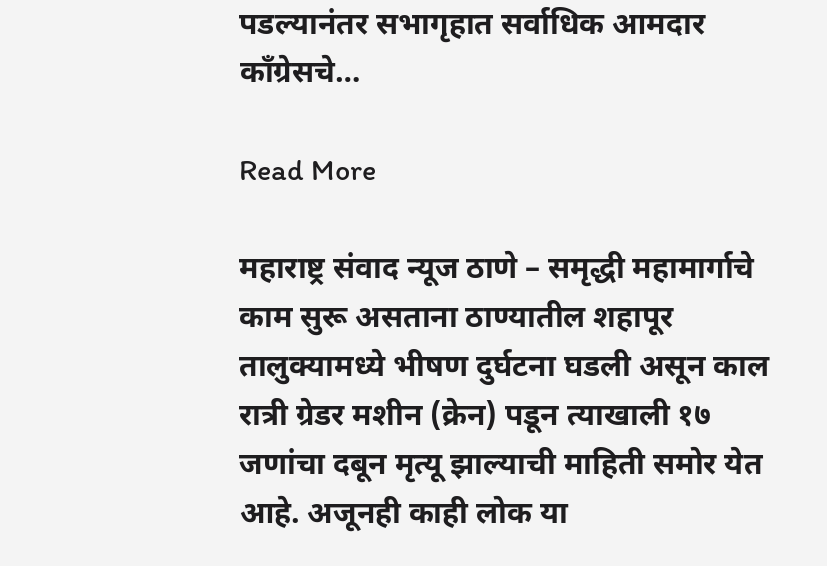पडल्यानंतर सभागृहात सर्वाधिक आमदार काँग्रेसचे…

Read More

महाराष्ट्र संवाद न्यूज ठाणे – समृद्धी महामार्गाचे काम सुरू असताना ठाण्यातील शहापूर तालुक्यामध्ये भीषण दुर्घटना घडली असून काल रात्री ग्रेडर मशीन (क्रेन) पडून त्याखाली १७ जणांचा दबून मृत्यू झाल्याची माहिती समोर येत आहे. अजूनही काही लोक या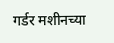गर्डर मशीनच्या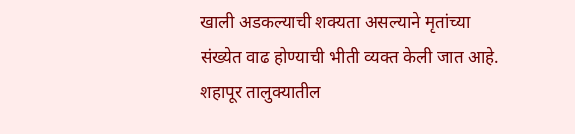खाली अडकल्याची शक्यता असल्याने मृतांच्या संख्येत वाढ होण्याची भीती व्यक्त केली जात आहे. शहापूर तालुक्यातील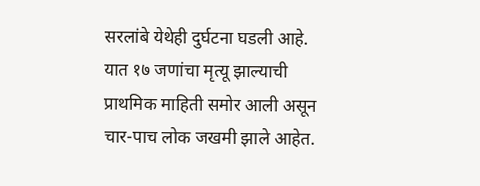सरलांबे येथेही दुर्घटना घडली आहे. यात १७ जणांचा मृत्यू झाल्याची प्राथमिक माहिती समोर आली असून चार-पाच लोक जखमी झाले आहेत.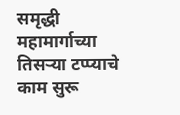समृद्धी महामार्गाच्या तिसऱ्या टप्प्याचे काम सुरू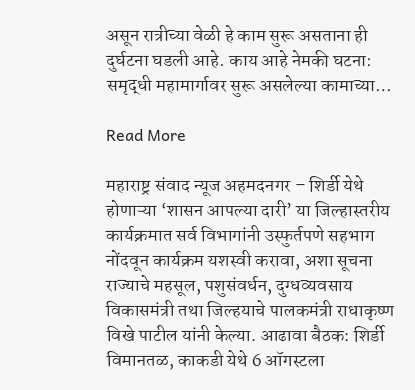असून रात्रीच्या वेळी हे काम सुरू असताना ही दुर्घटना घडली आहे. काय आहे नेमकी घटना: समृद्धी महामार्गावर सुरू असलेल्या कामाच्या…

Read More

महाराष्ट्र संवाद न्यूज अहमदनगर – शिर्डी येथे होणाऱ्या ‘शासन आपल्या दारी’ या जिल्हास्तरीय कार्यक्रमात सर्व विभागांनी उस्फुर्तपणे सहभाग नोंदवून कार्यक्रम यशस्वी करावा, अशा सूचना राज्याचे महसूल, पशुसंवर्धन, दुग्धव्यवसाय विकासमंत्री तथा जिल्हयाचे पालकमंत्री राधाकृष्ण विखे पाटील यांनी केल्या. आढावा बैठक: शिर्डी विमानतळ, काकडी येथे 6 ऑगस्टला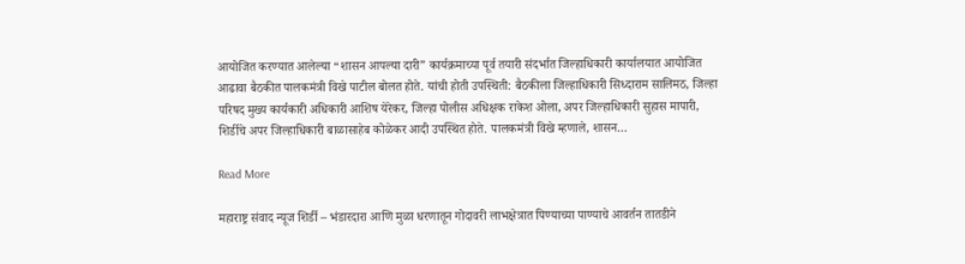आयोजित करण्यात आलेल्या “शासन आपल्या दारी” कार्यक्रमाच्या पूर्व तयारी संदर्भात जिल्हाधिकारी कार्यालयात आयोजित आढावा बैठकीत पालकमंत्री विखे पाटील बोलत होते. यांची होती उपस्थिती: बैठकीला जिल्हाधिकारी सिध्दाराम सालिमठ, जिल्हा परिषद मुख्य कार्यकारी अधिकारी आशिष येरेकर, जिल्हा पोलीस अधिक्षक राकेश ओला, अपर जिल्हाधिकारी सुहास मापारी, शिर्डीचे अपर जिल्हाधिकारी बाळासाहेब कोळेकर आदी उपस्थित होते. पालकमंत्री विखे म्हणाले, शासन…

Read More

महाराष्ट्र संवाद न्यूज शिर्डी – भंडारदारा आणि मुळा धरणातून गोदावरी लाभक्षेत्रात पिण्याच्या पाण्याचे आवर्तन तातडीने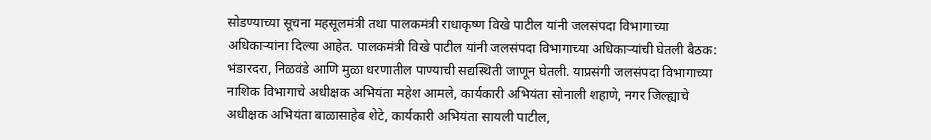सोडण्याच्या सूचना महसूलमंत्री तथा पालकमंत्री राधाकृष्ण विखे पाटील यांनी जलसंपदा विभागाच्या अधिकाऱ्यांना दिल्या आहेत. पालकमंत्री विखे पाटील यांनी जलसंपदा विभागाच्या अधिकाऱ्यांची घेतली बैठक: भंडारदरा, निळवंडे आणि मुळा धरणातील पाण्याची सद्यस्थिती जाणून घेतली. याप्रसंगी जलसंपदा विभागाच्या नाशिक विभागाचे अधीक्षक अभियंता महेश आमले, कार्यकारी अभियंता सोनाली शहाणे, नगर जिल्ह्याचे अधीक्षक अभियंता बाळासाहेब शेटे, कार्यकारी अभियंता सायली पाटील,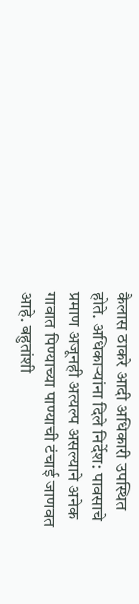कैलास ठाकरे आदी अधिकारी उपस्थित होते. अधिकाऱ्यांना दिले निर्देश: पावसाचे प्रमाण अजूनही अत्यल्प असल्याने अनेक गावात पिण्याच्या पाण्याची टंचाई जाणवत आहे. बहुतांशी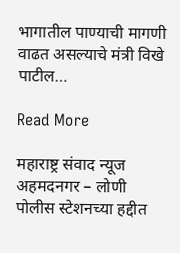भागातील पाण्याची मागणी वाढत असल्याचे मंत्री विखे पाटील…

Read More

महाराष्ट्र संवाद न्यूज अहमदनगर – लोणी पोलीस स्टेशनच्या हद्दीत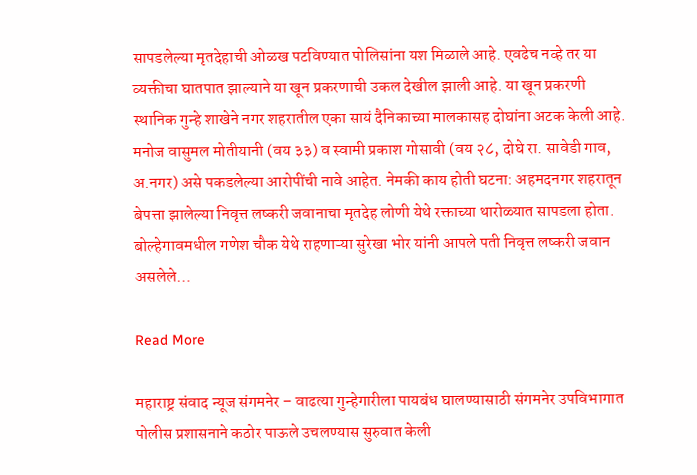सापडलेल्या मृतदेहाची ओळख पटविण्यात पोलिसांना यश मिळाले आहे. एवढेच नव्हे तर या व्यक्तीचा घातपात झाल्याने या खून प्रकरणाची उकल देखील झाली आहे. या खून प्रकरणी स्थानिक गुन्हे शाखेने नगर शहरातील एका सायं दैनिकाच्या मालकासह दोघांना अटक केली आहे. मनोज वासुमल मोतीयानी (वय ३३) व स्वामी प्रकाश गोसावी (वय २८, दोघे रा. सावेडी गाव, अ.नगर) असे पकडलेल्या आरोपींची नावे आहेत. नेमकी काय होती घटना: अहमदनगर शहरातून बेपत्ता झालेल्या निवृत्त लष्करी जवानाचा मृतदेह लोणी येथे रक्ताच्या थारोळ्यात सापडला होता. बोल्हेगावमधील गणेश चौक येथे राहणाऱ्या सुरेखा भोर यांनी आपले पती निवृत्त लष्करी जवान असलेले…

Read More

महाराष्ट्र संवाद न्यूज संगमनेर – वाढत्या गुन्हेगारीला पायबंध घालण्यासाठी संगमनेर उपविभागात पोलीस प्रशासनाने कठोर पाऊले उचलण्यास सुरुवात केली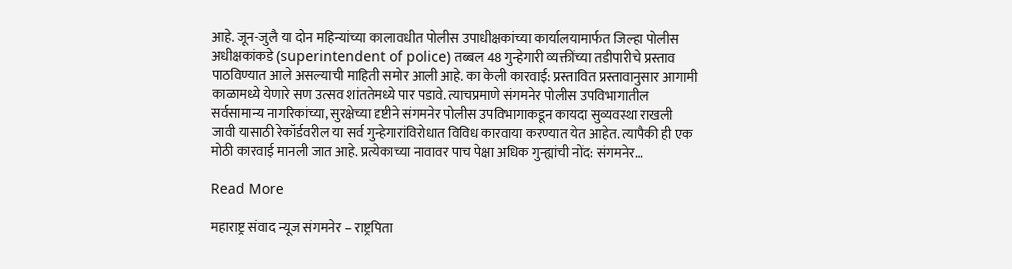आहे. जून-जुलै या दोन महिन्यांच्या कालावधीत पोलीस उपाधीक्षकांच्या कार्यालयामार्फत जिल्हा पोलीस अधीक्षकांकडे (superintendent of police) तब्बल 48 गुन्हेगारी व्यक्तींच्या तडीपारीचे प्रस्ताव पाठविण्यात आले असल्याची माहिती समोर आली आहे. का केली कारवाई: प्रस्तावित प्रस्तावानुसार आगामी काळामध्ये येणारे सण उत्सव शांततेमध्ये पार पडावे. त्याचप्रमाणे संगमनेर पोलीस उपविभागातील सर्वसामान्य नागरिकांच्या, सुरक्षेच्या दृष्टीने संगमनेर पोलीस उपविभागाकडून कायदा सुव्यवस्था राखली जावी यासाठी रेकॉर्डवरील या सर्व गुन्हेगारांविरोधात विविध कारवाया करण्यात येत आहेत. त्यापैकी ही एक मोठी कारवाई मानली जात आहे. प्रत्येकाच्या नावावर पाच पेक्षा अधिक गुन्ह्यांची नोंद: संगमनेर…

Read More

महाराष्ट्र संवाद न्यूज संगमनेर – राष्ट्रपिता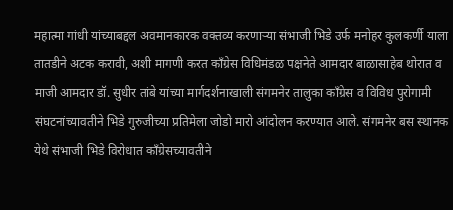महात्मा गांधी यांच्याबद्दल अवमानकारक वक्तव्य करणाऱ्या संभाजी भिडे उर्फ मनोहर कुलकर्णी याला तातडीने अटक करावी, अशी मागणी करत काँग्रेस विधिमंडळ पक्षनेते आमदार बाळासाहेब थोरात व माजी आमदार डॉ. सुधीर तांबे यांच्या मार्गदर्शनाखाली संगमनेर तालुका काँग्रेस व विविध पुरोगामी संघटनांच्यावतीने भिडे गुरुजीच्या प्रतिमेला जोडो मारो आंदोलन करण्यात आले. संगमनेर बस स्थानक येथे संभाजी भिडे विरोधात काँग्रेसच्यावतीने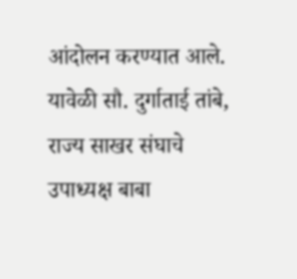आंदोलन करण्यात आले. यावेळी सौ. दुर्गाताई तांबे, राज्य साखर संघाचे उपाध्यक्ष बाबा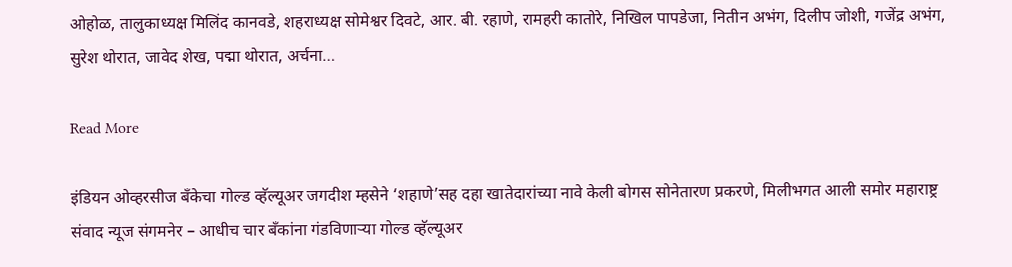ओहोळ, तालुकाध्यक्ष मिलिंद कानवडे, शहराध्यक्ष सोमेश्वर दिवटे, आर. बी. रहाणे, रामहरी कातोरे, निखिल पापडेजा, नितीन अभंग, दिलीप जोशी, गजेंद्र अभंग, सुरेश थोरात, जावेद शेख, पद्मा थोरात, अर्चना…

Read More

इंडियन ओव्हरसीज बँकेचा गोल्ड व्हॅल्यूअर जगदीश म्हसेने ‘शहाणे’सह दहा खातेदारांच्या नावे केली बोगस सोनेतारण प्रकरणे, मिलीभगत आली समोर महाराष्ट्र संवाद न्यूज संगमनेर – आधीच चार बँकांना गंडविणाऱ्या गोल्ड व्हॅल्यूअर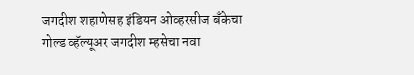जगदीश शहाणेसह इंडियन ओव्हरसीज बँकेचा गोल्ड व्हॅल्यूअर जगदीश म्हसेचा नवा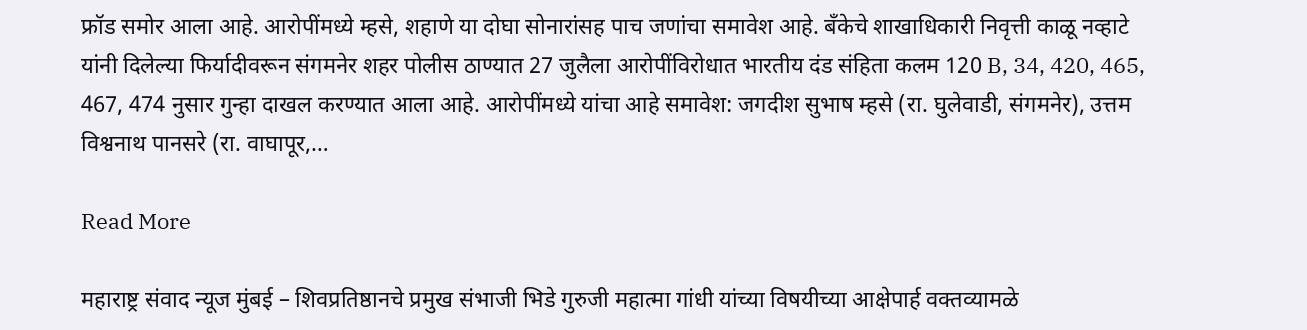फ्रॉड समोर आला आहे. आरोपींमध्ये म्हसे, शहाणे या दोघा सोनारांसह पाच जणांचा समावेश आहे. बँकेचे शाखाधिकारी निवृत्ती काळू नव्हाटे यांनी दिलेल्या फिर्यादीवरून संगमनेर शहर पोलीस ठाण्यात 27 जुलैला आरोपींविरोधात भारतीय दंड संहिता कलम 120 B, 34, 420, 465, 467, 474 नुसार गुन्हा दाखल करण्यात आला आहे. आरोपींमध्ये यांचा आहे समावेश: जगदीश सुभाष म्हसे (रा. घुलेवाडी, संगमनेर), उत्तम विश्वनाथ पानसरे (रा. वाघापूर,…

Read More

महाराष्ट्र संवाद न्यूज मुंबई – शिवप्रतिष्ठानचे प्रमुख संभाजी भिडे गुरुजी महात्मा गांधी यांच्या विषयीच्या आक्षेपार्ह वक्तव्यामळे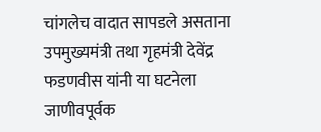चांगलेच वादात सापडले असताना उपमुख्यमंत्री तथा गृहमंत्री देवेंद्र फडणवीस यांनी या घटनेला जाणीवपूर्वक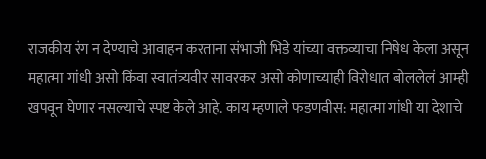राजकीय रंग न देण्याचे आवाहन करताना संभाजी भिडे यांच्या वक्तव्याचा निषेध केला असून महात्मा गांधी असो किंवा स्वातंत्र्यवीर सावरकर असो कोणाच्याही विरोधात बोललेलं आम्ही खपवून घेणार नसल्याचे स्पष्ट केले आहे. काय म्हणाले फडणवीस: महात्मा गांधी या देशाचे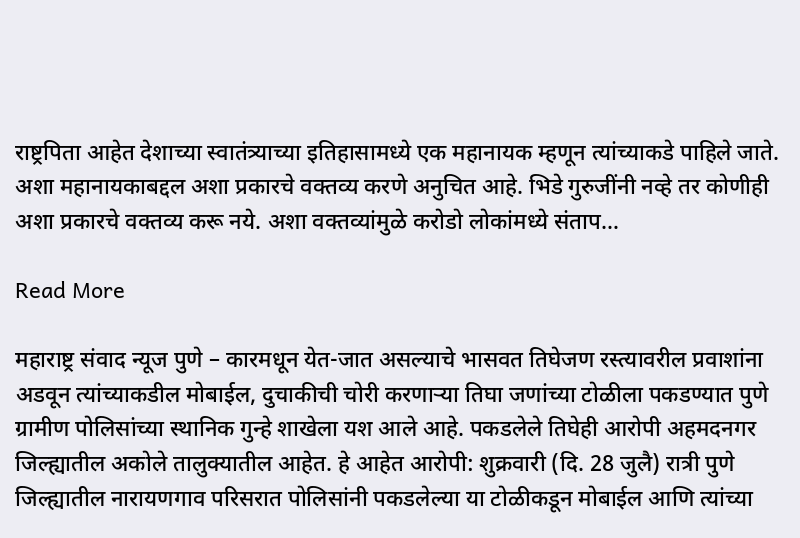राष्ट्रपिता आहेत देशाच्या स्वातंत्र्याच्या इतिहासामध्ये एक महानायक म्हणून त्यांच्याकडे पाहिले जाते. अशा महानायकाबद्दल अशा प्रकारचे वक्तव्य करणे अनुचित आहे. भिडे गुरुजींनी नव्हे तर कोणीही अशा प्रकारचे वक्तव्य करू नये. अशा वक्तव्यांमुळे करोडो लोकांमध्ये संताप…

Read More

महाराष्ट्र संवाद न्यूज पुणे – कारमधून येत-जात असल्याचे भासवत तिघेजण रस्त्यावरील प्रवाशांना अडवून त्यांच्याकडील मोबाईल, दुचाकीची चोरी करणाऱ्या तिघा जणांच्या टोळीला पकडण्यात पुणे ग्रामीण पोलिसांच्या स्थानिक गुन्हे शाखेला यश आले आहे. पकडलेले तिघेही आरोपी अहमदनगर जिल्ह्यातील अकोले तालुक्यातील आहेत. हे आहेत आरोपी: शुक्रवारी (दि. 28 जुलै) रात्री पुणे जिल्ह्यातील नारायणगाव परिसरात पोलिसांनी पकडलेल्या या टोळीकडून मोबाईल आणि त्यांच्या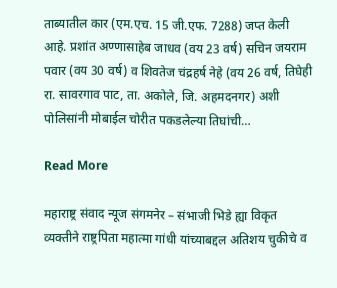ताब्यातील कार (एम.एच. 15 जी.एफ. 7288) जप्त केली आहे. प्रशांत अण्णासाहेब जाधव (वय 23 वर्ष) सचिन जयराम पवार (वय 30 वर्ष) व शिवतेज चंद्रहर्ष नेहे (वय 26 वर्ष, तिघेही रा. सावरगाव पाट, ता. अकोले, जि. अहमदनगर) अशी पोलिसांनी मोबाईल चोरीत पकडलेल्या तिघांची…

Read More

महाराष्ट्र संवाद न्यूज संगमनेर – संभाजी भिडे ह्या विकृत व्यक्तीने राष्ट्रपिता महात्मा गांधी यांच्याबद्दल अतिशय चुकीचे व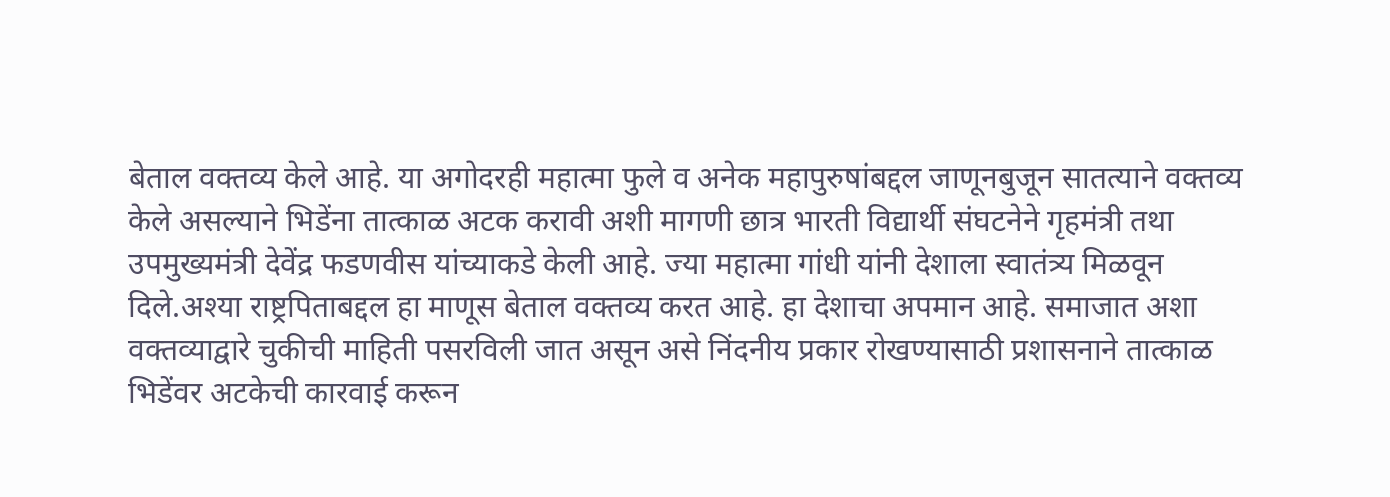बेताल वक्तव्य केले आहे. या अगोदरही महात्मा फुले व अनेक महापुरुषांबद्दल जाणूनबुजून सातत्याने वक्तव्य केले असल्याने भिडेंना तात्काळ अटक करावी अशी मागणी छात्र भारती विद्यार्थी संघटनेने गृहमंत्री तथा उपमुख्यमंत्री देवेंद्र फडणवीस यांच्याकडे केली आहे. ज्या महात्मा गांधी यांनी देशाला स्वातंत्र्य मिळवून दिले.अश्या राष्ट्रपिताबद्दल हा माणूस बेताल वक्तव्य करत आहे. हा देशाचा अपमान आहे. समाजात अशा वक्तव्याद्वारे चुकीची माहिती पसरविली जात असून असे निंदनीय प्रकार रोखण्यासाठी प्रशासनाने तात्काळ भिडेंवर अटकेची कारवाई करून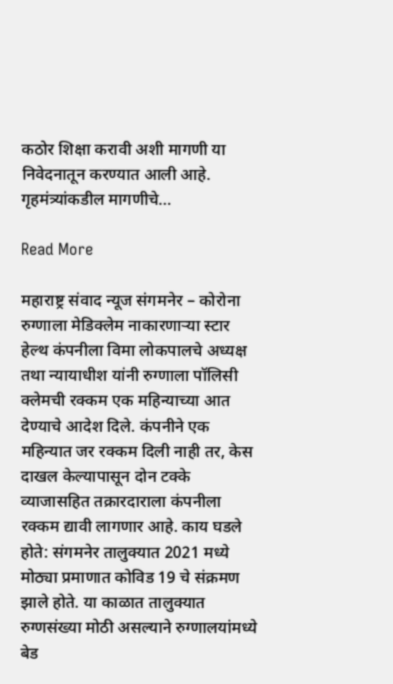कठोर शिक्षा करावी अशी मागणी या निवेदनातून करण्यात आली आहे. गृहमंत्र्यांकडील मागणीचे…

Read More

महाराष्ट्र संवाद न्यूज संगमनेर – कोरोना रुग्णाला मेडिक्लेम नाकारणाऱ्या स्टार हेल्थ कंपनीला विमा लोकपालचे अध्यक्ष तथा न्यायाधीश यांनी रुग्णाला पॉलिसी क्लेमची रक्कम एक महिन्याच्या आत देण्याचे आदेश दिले. कंपनीने एक महिन्यात जर रक्कम दिली नाही तर, केस दाखल केल्यापासून दोन टक्के व्याजासहित तक्रारदाराला कंपनीला रक्कम द्यावी लागणार आहे. काय घडले होते: संगमनेर तालुक्यात 2021 मध्ये मोठ्या प्रमाणात कोविड 19 चे संक्रमण झाले होते. या काळात तालुक्यात रुग्णसंख्या मोठी असल्याने रुग्णालयांमध्ये बेड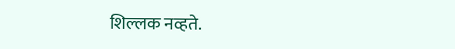शिल्लक नव्हते.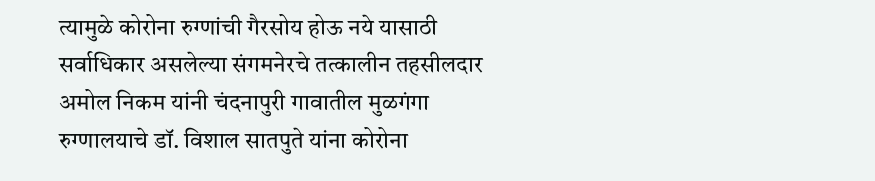त्यामुळे कोरोना रुग्णांची गैरसोय होऊ नये यासाठी सर्वाधिकार असलेल्या संगमनेरचे तत्कालीन तहसीलदार अमोल निकम यांनी चंदनापुरी गावातील मुळगंगा रुग्णालयाचे डॉ. विशाल सातपुते यांना कोरोना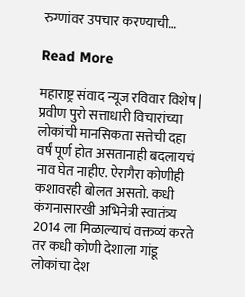रुग्णांवर उपचार करण्याची…

Read More

महाराष्ट्र संवाद न्यूज रविवार विशेष | प्रवीण पुरो सत्ताधारी विचारांच्या लोकांची मानसिकता सत्तेची दहा वर्षं पूर्ण होत असतानाही बदलायचं नाव घेत नाहीए. ऐरागैरा कोणीही कशावरही बोलत असतो. कधी कंगनासारखी अभिनेत्री स्वातंत्र्य 2014 ला मिळाल्याचं वक्तव्यं करते तर कधी कोणी देशाला गांडू लोकांचा देश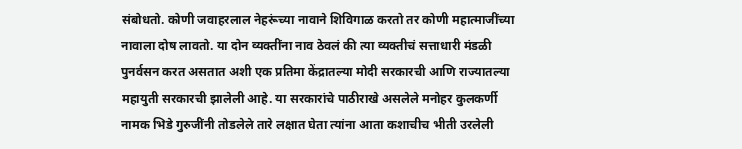संबोधतो. कोणी जवाहरलाल नेहरूंच्या नावाने शिविगाळ करतो तर कोणी महात्माजींच्या नावाला दोष लावतो. या दोन व्यक्तींना नाव ठेवलं की त्या व्यक्तीचं सत्ताधारी मंडळी पुनर्वसन करत असतात अशी एक प्रतिमा केंद्रातल्या मोदी सरकारची आणि राज्यातल्या महायुती सरकारची झालेली आहे. या सरकारांचे पाठीराखे असलेले मनोहर कुलकर्णी नामक भिडे गुरुजींनी तोडलेले तारे लक्षात घेता त्यांना आता कशाचीच भीती उरलेली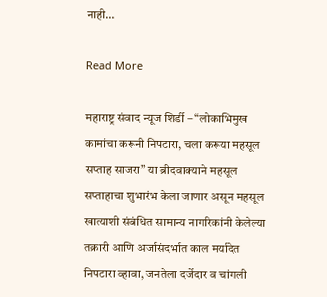नाही…

Read More

महाराष्ट्र संवाद न्यूज शिर्डी – “लोकाभिमुख कामांचा करूनी निपटारा, चला करूया महसूल सप्ताह साजरा” या ब्रीदवाक्याने महसूल सप्ताहाचा शुभारंभ केला जाणार असून महसूल खात्याशी संबंधित सामान्य नागरिकांनी केलेल्या तक्रारी आणि अर्जासंदर्भात काल मर्यादेत निपटारा व्हावा, जनतेला दर्जेदार व चांगली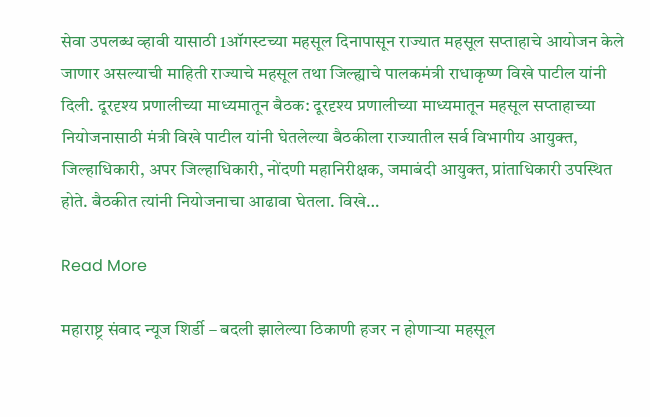सेवा उपलब्ध व्हावी यासाठी 1ऑगस्टच्या महसूल दिनापासून राज्यात महसूल सप्ताहाचे आयोजन केले जाणार असल्याची माहिती राज्याचे महसूल तथा जिल्ह्याचे पालकमंत्री राधाकृष्ण विखे पाटील यांनी दिली. दूरदृश्य प्रणालीच्या माध्यमातून बैठक: दूरदृश्य प्रणालीच्या माध्यमातून महसूल सप्ताहाच्या नियोजनासाठी मंत्री विखे पाटील यांनी घेतलेल्या बैठकीला राज्यातील सर्व विभागीय आयुक्त, जिल्हाधिकारी, अपर जिल्हाधिकारी, नोंदणी महानिरीक्षक, जमाबंदी आयुक्त, प्रांताधिकारी उपस्थित होते. बैठकीत त्यांनी नियोजनाचा आढावा घेतला. विखे…

Read More

महाराष्ट्र संवाद न्यूज शिर्डी – बदली झालेल्‍या ठिकाणी हजर न होणाऱ्या महसूल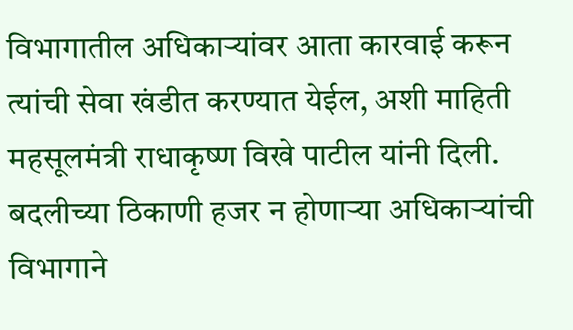विभागातील अधिकाऱ्यांवर आता कारवाई करून त्‍यांची सेवा खंडीत करण्‍यात येईल, अशी माहिती महसूलमंत्री राधाकृष्‍ण विखे पाटील यांनी दिली. बदलीच्या ठिकाणी हजर न होणाऱ्या अधिकाऱ्यांची विभागाने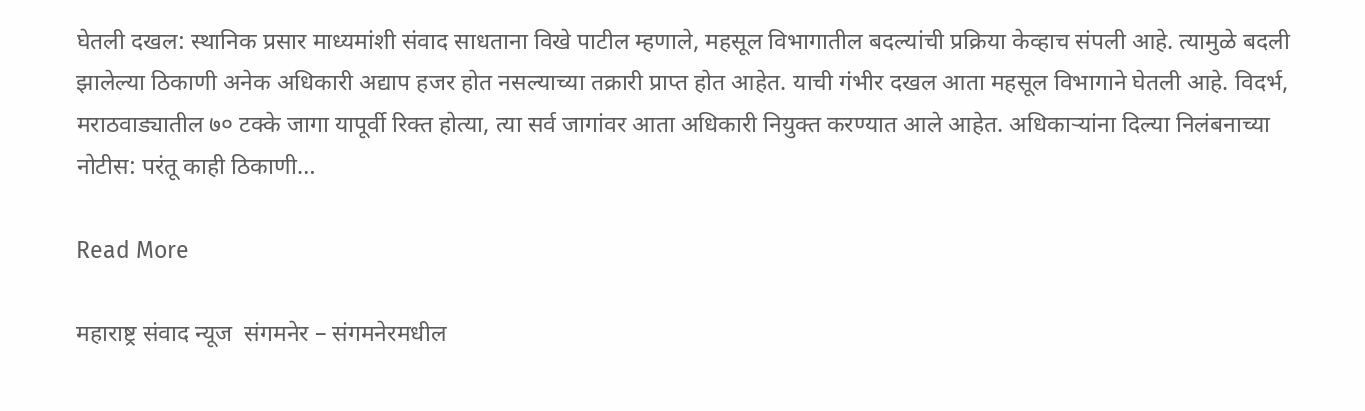घेतली दखल: स्थानिक प्रसार माध्‍यमांशी संवाद साधताना विखे पाटील म्‍हणाले, महसूल विभागातील बदल्‍यांची प्रक्रिया केव्‍हाच संपली आहे. त्‍यामुळे बदली झालेल्‍या ठिकाणी अनेक अधिकारी अद्याप हजर होत नसल्‍याच्‍या तक्रारी प्राप्‍त होत आहेत. याची गंभीर दखल आता महसूल विभागाने घेतली आहे. विदर्भ, मराठवाड्यातील ७० टक्‍के जागा यापूर्वी रिक्‍त होत्‍या, त्‍या सर्व जागांवर आता अधिकारी नियुक्‍त करण्‍यात आले आहेत. अधिकाऱ्यांना दिल्या निलंबनाच्या नोटीस: परंतू काही ठिकाणी…

Read More

महाराष्ट्र संवाद न्यूज  संगमनेर – संगमनेरमधील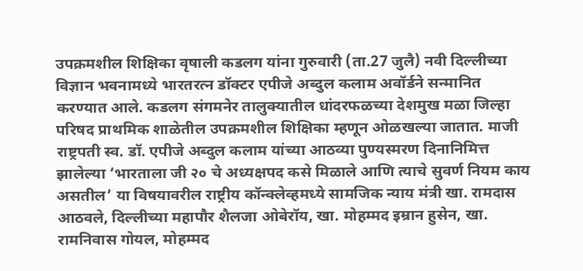उपक्रमशील शिक्षिका वृषाली कडलग यांना गुरुवारी (ता.27 जुलै) नवी दिल्लीच्या विज्ञान भवनामध्ये भारतरत्न डॉक्टर एपीजे अब्दुल कलाम अवॉर्डने सन्मानित करण्यात आले. कडलग संगमनेर तालुक्यातील धांदरफळच्या देशमुख मळा जिल्हा परिषद प्राथमिक शाळेतील उपक्रमशील शिक्षिका म्हणून ओळखल्या जातात. माजी राष्ट्रपती स्व. डॉ. एपीजे अब्दुल कलाम यांच्या आठव्या पुण्यस्मरण दिनानिमित्त झालेल्या ‘भारताला जी २० चे अध्यक्षपद कसे मिळाले आणि त्याचे सुवर्ण नियम काय असतील’ या विषयावरील राष्ट्रीय कॉन्क्लेव्हमध्ये सामजिक न्याय मंत्री खा. रामदास आठवले, दिल्लीच्या महापौर शैलजा ओबेरॉय, खा. मोहम्मद इम्रान हुसेन, खा. रामनिवास गोयल, मोहम्मद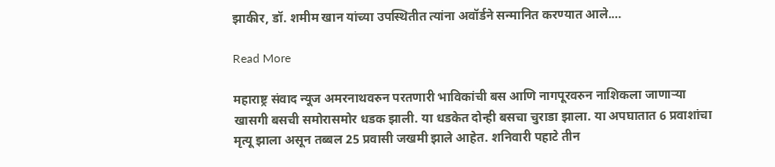झाकीर, डॉ. शमीम खान यांच्या उपस्थितीत त्यांना अवॉर्डने सन्मानित करण्यात आले.…

Read More

महाराष्ट्र संवाद न्यूज अमरनाथवरुन परतणारी भाविकांची बस आणि नागपूरवरुन नाशिकला जाणाऱ्या खासगी बसची समोरासमोर धडक झाली. या धडकेत दोन्ही बसचा चुराडा झाला. या अपघातात 6 प्रवाशांचा मृत्यू झाला असून तब्बल 25 प्रवासी जखमी झाले आहेत. शनिवारी पहाटे तीन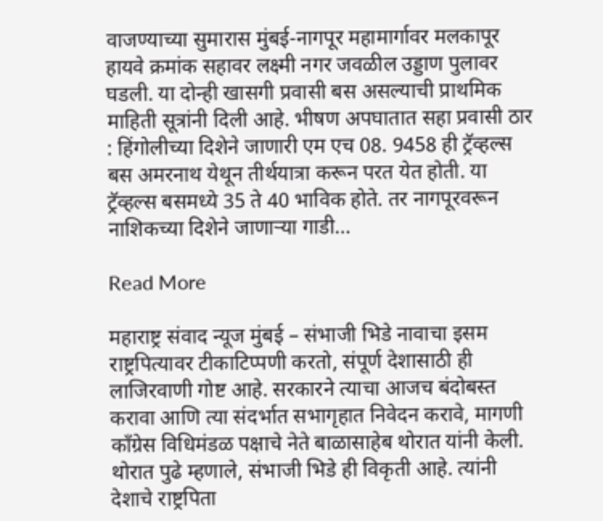वाजण्याच्या सुमारास मुंबई-नागपूर महामार्गावर मलकापूर हायवे क्रमांक सहावर लक्ष्मी नगर जवळील उड्डाण पुलावर घडली. या दोन्ही खासगी प्रवासी बस असल्याची प्राथमिक माहिती सूत्रांनी दिली आहे. भीषण अपघातात सहा प्रवासी ठार : हिंगोलीच्या दिशेने जाणारी एम एच 08. 9458 ही ट्रॅव्हल्स बस अमरनाथ येथून तीर्थयात्रा करून परत येत होती. या ट्रॅव्हल्स बसमध्ये 35 ते 40 भाविक होते. तर नागपूरवरून नाशिकच्या दिशेने जाणाऱ्या गाडी…

Read More

महाराष्ट्र संवाद न्यूज मुंबई – संभाजी भिडे नावाचा इसम राष्ट्रपित्यावर टीकाटिप्पणी करतो, संपूर्ण देशासाठी ही लाजिरवाणी गोष्ट आहे. सरकारने त्याचा आजच बंदोबस्त करावा आणि त्या संदर्भात सभागृहात निवेदन करावे, मागणी काँग्रेस विधिमंडळ पक्षाचे नेते बाळासाहेब थोरात यांनी केली. थोरात पुढे म्हणाले, संभाजी भिडे ही विकृती आहे. त्यांनी देशाचे राष्ट्रपिता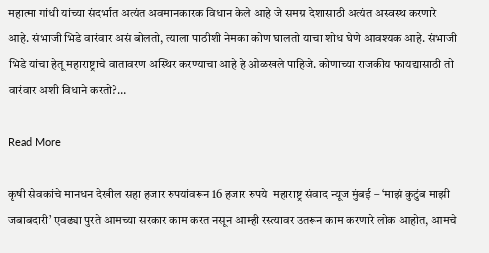महात्मा गांधी यांच्या संदर्भात अत्यंत अवमानकारक विधान केले आहे जे समग्र देशासाठी अत्यंत अस्वस्थ करणारे आहे. संभाजी भिडे वारंवार असं बोलतो, त्याला पाठीशी नेमका कोण घालतो याचा शोध घेणे आवश्यक आहे. संभाजी भिडे यांचा हेतू महाराष्ट्राचे वातावरण अस्थिर करण्याचा आहे हे ओळखले पाहिजे. कोणाच्या राजकीय फायद्यासाठी तो वारंवार अशी विधाने करतो?…

Read More

कृषी सेवकांचे मानधन देखील सहा हजार रुपयांवरून 16 हजार रुपये  महाराष्ट्र संवाद न्यूज मुंबई – ‘माझं कुटुंब माझी जबाबदारी’ एवढ्या पुरते आमच्या सरकार काम करत नसून आम्ही रस्त्यावर उतरून काम करणारे लोक आहोत, आमचे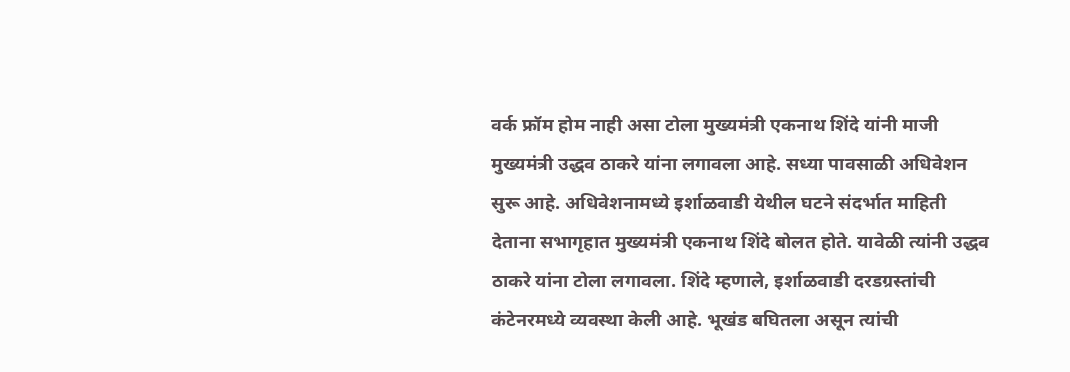वर्क फ्रॉम होम नाही असा टोला मुख्यमंत्री एकनाथ शिंदे यांनी माजी मुख्यमंत्री उद्धव ठाकरे यांना लगावला आहे. सध्या पावसाळी अधिवेशन सुरू आहे. अधिवेशनामध्ये इर्शाळवाडी येथील घटने संदर्भात माहिती देताना सभागृहात मुख्यमंत्री एकनाथ शिंदे बोलत होते. यावेळी त्यांनी उद्धव ठाकरे यांना टोला लगावला. शिंदे म्हणाले, इर्शाळवाडी दरडग्रस्तांची कंटेनरमध्ये व्यवस्था केली आहे. भूखंड बघितला असून त्यांची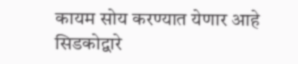कायम सोय करण्यात येणार आहे सिडकोद्वारे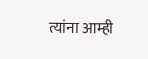त्यांना आम्ही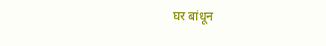घर बांधून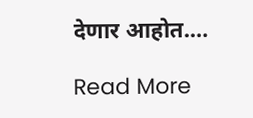देणार आहोत.…

Read More